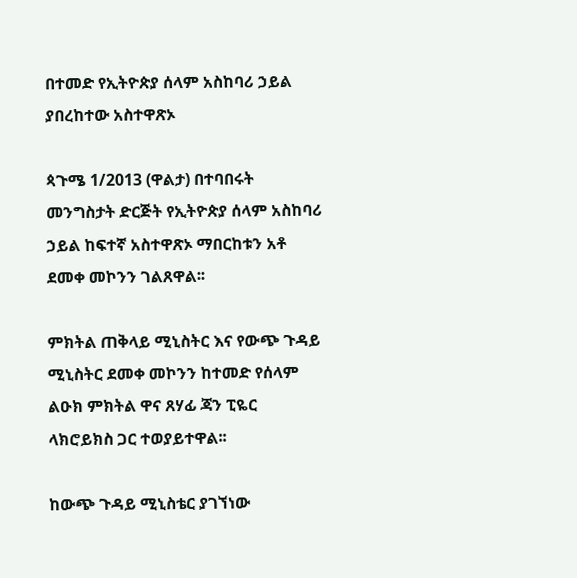በተመድ የኢትዮጵያ ሰላም አስከባሪ ኃይል ያበረከተው አስተዋጽኦ

ጳጉሜ 1/2013 (ዋልታ) በተባበሩት መንግስታት ድርጅት የኢትዮጵያ ሰላም አስከባሪ ኃይል ከፍተኛ አስተዋጽኦ ማበርከቱን አቶ ደመቀ መኮንን ገልጸዋል፡፡

ምክትል ጠቅላይ ሚኒስትር እና የውጭ ጉዳይ ሚኒስትር ደመቀ መኮንን ከተመድ የሰላም ልዑክ ምክትል ዋና ጸሃፊ ጃን ፒዬር ላክሮይክስ ጋር ተወያይተዋል፡፡

ከውጭ ጉዳይ ሚኒስቴር ያገኘነው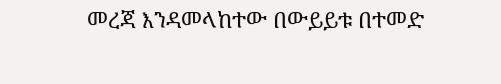መረጃ እንዳመላከተው በውይይቱ በተመድ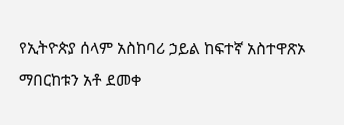የኢትዮጵያ ሰላም አስከባሪ ኃይል ከፍተኛ አስተዋጽኦ ማበርከቱን አቶ ደመቀ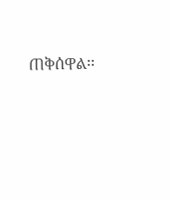ጠቅሰዋል፡፡